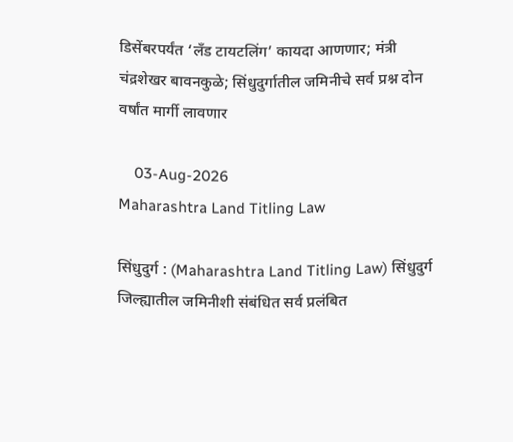डिसेंबरपर्यंत ‘लँड टायटलिंग’ कायदा आणणार; मंत्री चंद्रशेखर बावनकुळे; सिंधुदुर्गातील जमिनीचे सर्व प्रश्न दोन वर्षांत मार्गी लावणार

    03-Aug-2026
Maharashtra Land Titling Law

सिंधुदुर्ग : (Maharashtra Land Titling Law) सिंधुदुर्ग जिल्ह्यातील जमिनीशी संबंधित सर्व प्रलंबित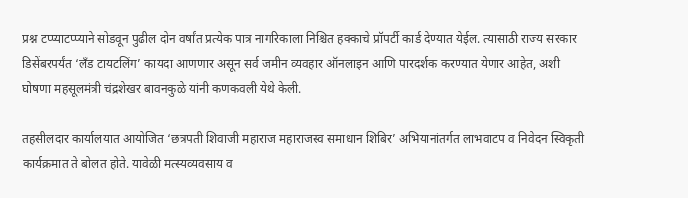प्रश्न टप्प्याटप्प्याने सोडवून पुढील दोन वर्षांत प्रत्येक पात्र नागरिकाला निश्चित हक्काचे प्रॉपर्टी कार्ड देण्यात येईल. त्यासाठी राज्य सरकार डिसेंबरपर्यंत ‘लँड टायटलिंग’ कायदा आणणार असून सर्व जमीन व्यवहार ऑनलाइन आणि पारदर्शक करण्यात येणार आहेत, अशी घोषणा महसूलमंत्री चंद्रशेखर बावनकुळे यांनी कणकवली येथे केली.

तहसीलदार कार्यालयात आयोजित ‘छत्रपती शिवाजी महाराज महाराजस्व समाधान शिबिर’ अभियानांतर्गत लाभवाटप व निवेदन स्विकृती कार्यक्रमात ते बोलत होते. यावेळी मत्स्यव्यवसाय व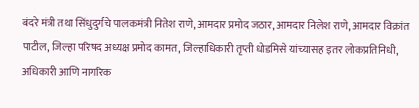बंदरे मंत्री तथा सिंधुदुर्गचे पालकमंत्री नितेश राणे, आमदार प्रमोद जठार, आमदार निलेश राणे, आमदार विक्रांत पाटील, जिल्हा परिषद अध्यक्ष प्रमोद कामत, जिल्हाधिकारी तृप्ती धोडमिसे यांच्यासह इतर लोकप्रतिनिधी, अधिकारी आणि नागरिक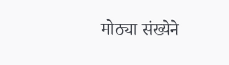मोठ्या संख्येने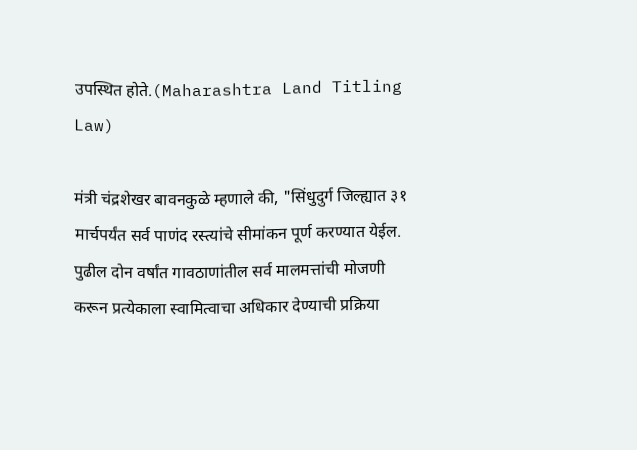उपस्थित होते.(Maharashtra Land Titling Law)

मंत्री चंद्रशेखर बावनकुळे म्हणाले की, "सिंधुदुर्ग जिल्ह्यात ३१ मार्चपर्यंत सर्व पाणंद रस्त्यांचे सीमांकन पूर्ण करण्यात येईल. पुढील दोन वर्षांत गावठाणांतील सर्व मालमत्तांची मोजणी करून प्रत्येकाला स्वामित्वाचा अधिकार देण्याची प्रक्रिया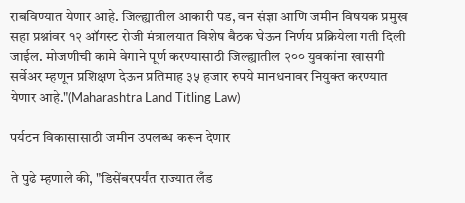राबविण्यात येणार आहे. जिल्ह्यातील आकारी पड, वन संज्ञा आणि जमीन विषयक प्रमुख सहा प्रश्नांवर १२ ऑगस्ट रोजी मंत्रालयात विशेष बैठक घेऊन निर्णय प्रक्रियेला गती दिली जाईल. मोजणीची कामे वेगाने पूर्ण करण्यासाठी जिल्ह्यातील २०० युवकांना खासगी सर्वेअर म्हणून प्रशिक्षण देऊन प्रतिमाह ३५ हजार रुपये मानधनावर नियुक्त करण्यात येणार आहे."(Maharashtra Land Titling Law)

पर्यटन विकासासाठी जमीन उपलब्ध करून देणार

ते पुढे म्हणाले की, "डिसेंबरपर्यंत राज्यात लँड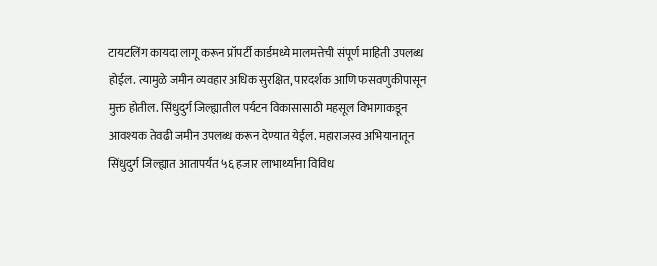टायटलिंग कायदा लागू करून प्रॉपर्टी कार्डमध्ये मालमत्तेची संपूर्ण माहिती उपलब्ध होईल. त्यामुळे जमीन व्यवहार अधिक सुरक्षित, पारदर्शक आणि फसवणुकीपासून मुक्त होतील. सिंधुदुर्ग जिल्ह्यातील पर्यटन विकासासाठी महसूल विभागाकडून आवश्यक तेवढी जमीन उपलब्ध करून देण्यात येईल. महाराजस्व अभियानातून सिंधुदुर्ग जिल्ह्यात आतापर्यंत ५६ हजार लाभार्थ्यांना विविध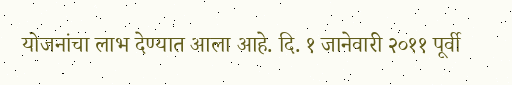योजनांचा लाभ देण्यात आला आहे. दि. १ जानेवारी २०११ पूर्वी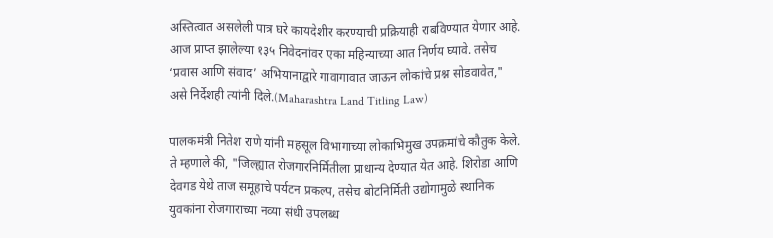अस्तित्वात असलेली पात्र घरे कायदेशीर करण्याची प्रक्रियाही राबविण्यात येणार आहे. आज प्राप्त झालेल्या १३५ निवेदनांवर एका महिन्याच्या आत निर्णय घ्यावे. तसेच ‘प्रवास आणि संवाद’ अभियानाद्वारे गावागावात जाऊन लोकांचे प्रश्न सोडवावेत," असे निर्देशही त्यांनी दिले.(Maharashtra Land Titling Law)

पालकमंत्री नितेश राणे यांनी महसूल विभागाच्या लोकाभिमुख उपक्रमांचे कौतुक केले. ते म्हणाले की, "जिल्ह्यात रोजगारनिर्मितीला प्राधान्य देण्यात येत आहे. शिरोडा आणि देवगड येथे ताज समूहाचे पर्यटन प्रकल्प, तसेच बोटनिर्मिती उद्योगामुळे स्थानिक युवकांना रोजगाराच्या नव्या संधी उपलब्ध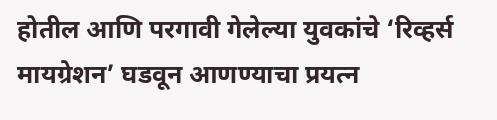होतील आणि परगावी गेलेल्या युवकांचे ‘रिव्हर्स मायग्रेशन’ घडवून आणण्याचा प्रयत्न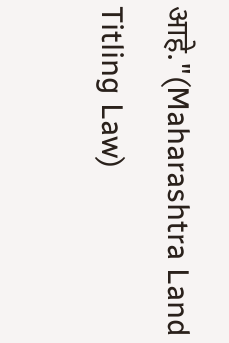आहे."(Maharashtra Land Titling Law)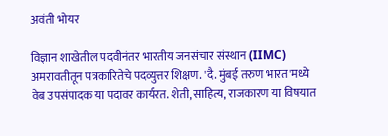अवंती भोयर

विज्ञान शाखेतील पदवीनंतर भारतीय जनसंचार संस्थान (IIMC) अमरावतीतून पत्रकारितेचे पदव्युत्तर शिक्षण. 'दै. मुंबई तरुण भारत'मध्ये वेब उपसंपादक या पदावर कार्यरत. शेती, साहित्य, राजकारण या विषयात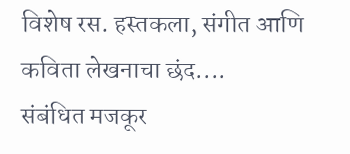विशेष रस. हस्तकला, संगीत आणि कविता लेखनाचा छंद....
संबंधित मजकूर